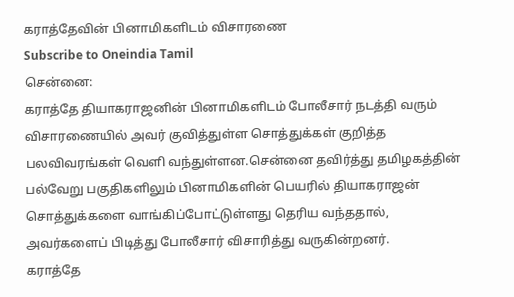கராத்தேவின் பினாமிகளிடம் விசாரணை
Subscribe to Oneindia Tamil
சென்னை:
கராத்தே தியாகராஜனின் பினாமிகளிடம் போலீசார் நடத்தி வரும் விசாரணையில் அவர் குவித்துள்ள சொத்துக்கள் குறித்த பலவிவரங்கள் வெளி வந்துள்ளன.சென்னை தவிர்த்து தமிழகத்தின் பல்வேறு பகுதிகளிலும் பினாமிகளின் பெயரில் தியாகராஜன் சொத்துக்களை வாங்கிப்போட்டுள்ளது தெரிய வந்ததால், அவர்களைப் பிடித்து போலீசார் விசாரித்து வருகின்றனர்.
கராத்தே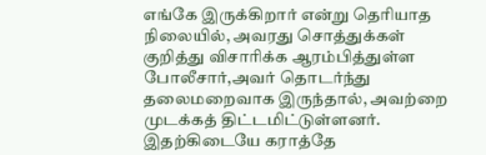எங்கே இருக்கிறார் என்று தெரியாத நிலையில், அவரது சொத்துக்கள் குறித்து விசாரிக்க ஆரம்பித்துள்ள போலீசார்,அவர் தொடர்ந்து தலைமறைவாக இருந்தால், அவற்றை முடக்கத் திட்டமிட்டுள்ளனர்.
இதற்கிடையே கராத்தே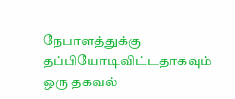நேபாளத்துக்கு தப்பியோடிவிட்டதாகவும் ஒரு தகவல்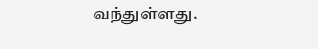வந்துள்ளது.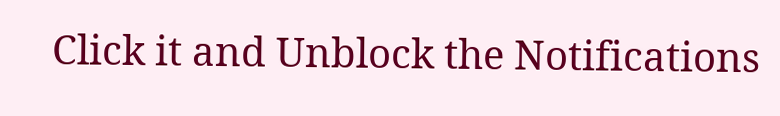Click it and Unblock the Notifications